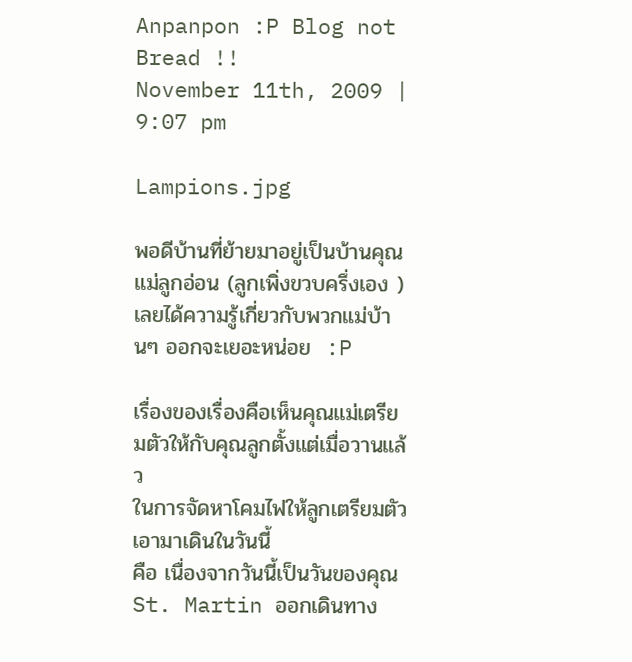Anpanpon :P Blog not Bread !!
November 11th, 2009 | 9:07 pm

Lampions.jpg

พอดีบ้านที่ย้ายมาอยู่เป็นบ้านคุณแม่ลูกอ่อน (ลูกเพิ่งขวบครึ่งเอง )
เลยได้ความรู้เกี่ยวกับพวกแม่บ้านๆ ออกจะเยอะหน่อย  :P

เรื่องของเรื่องคือเห็นคุณแม่เตรียมตัวให้กับคุณลูกตั้งแต่เมื่อวานแล้ว
ในการจัดหาโคมไฟให้ลูกเตรียมตัวเอามาเดินในวันนี้
คือ เนื่องจากวันนี้เป็นวันของคุณSt. Martin ออกเดินทาง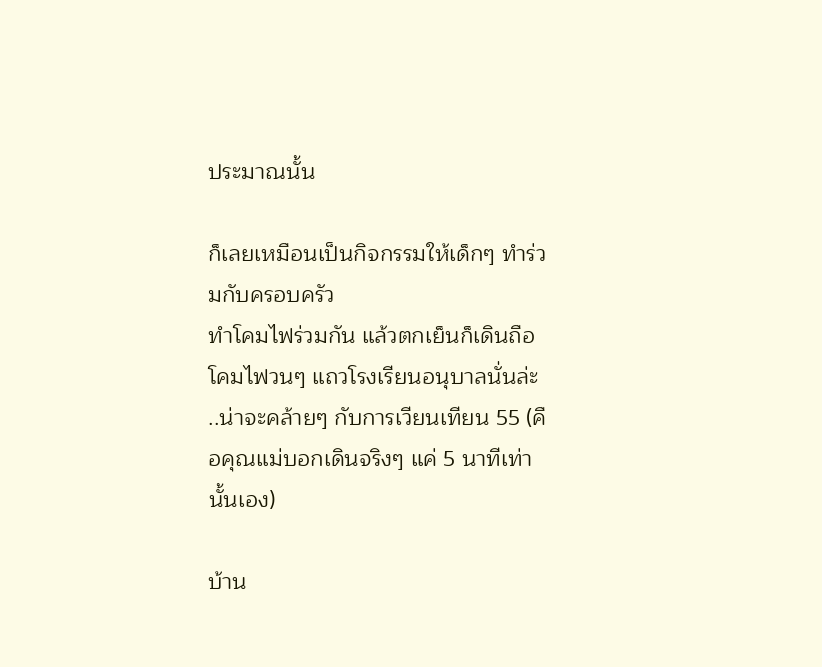ประมาณนั้น

ก็เลยเหมือนเป็นกิจกรรมให้เด็กๆ ทำร่วมกับครอบครัว
ทำโคมไฟร่วมกัน แล้วตกเย็นก็เดินถือโคมไฟวนๆ แถวโรงเรียนอนุบาลนั่นล่ะ
..น่าจะคล้ายๆ กับการเวียนเทียน 55 (คือคุณแม่บอกเดินจริงๆ แค่ 5 นาทีเท่านั้นเอง)

บ้าน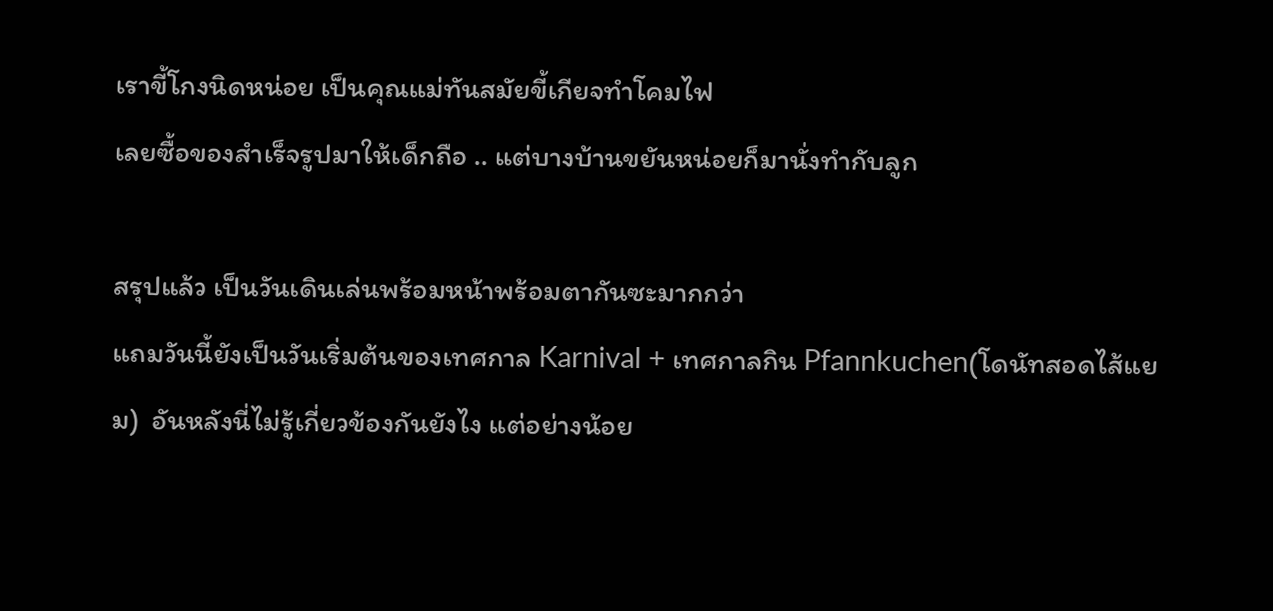เราขี้โกงนิดหน่อย เป็นคุณแม่ทันสมัยขี้เกียจทำโคมไฟ
เลยซื้อของสำเร็จรูปมาให้เด็กถือ .. แต่บางบ้านขยันหน่อยก็มานั่งทำกับลูก

สรุปแล้ว เป็นวันเดินเล่นพร้อมหน้าพร้อมตากันซะมากกว่า
แถมวันนี้ยังเป็นวันเริ่มต้นของเทศกาล Karnival + เทศกาลกิน Pfannkuchen(โดนัทสอดไส้แยม)  อันหลังนี่ไม่รู้เกี่ยวข้องกันยังไง แต่อย่างน้อย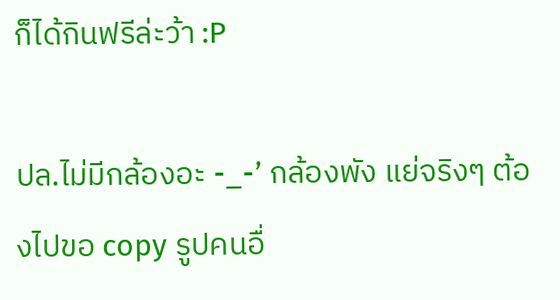ก็ได้กินฟรีล่ะว้า :P

ปล.ไม่มีกล้องอะ -_-’ กล้องพัง แย่จริงๆ ต้องไปขอ copy รูปคนอื่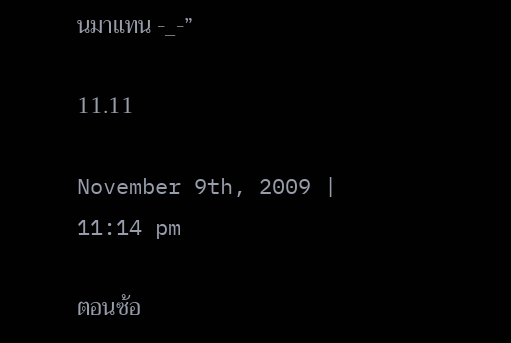นมาแทน -_-”

11.11

November 9th, 2009 | 11:14 pm

ตอนซ้อ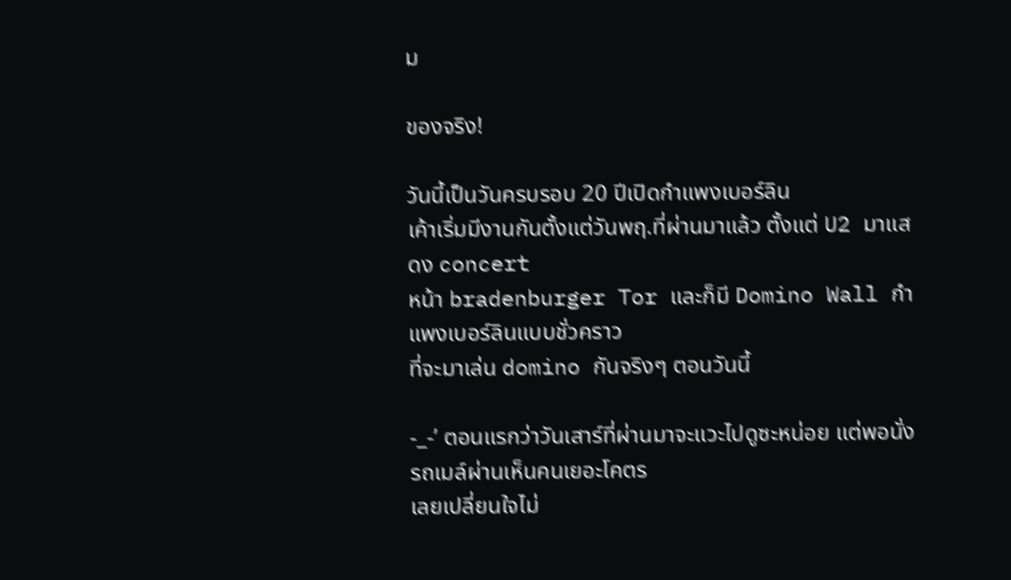ม

ของจริง!

วันนี้เป็นวันครบรอบ 20 ปีเปิดกำแพงเบอร์ลิน
เค้าเริ่มมีงานกันตั้งแต่วันพฤ.ที่ผ่านมาแล้ว ตั้งแต่ U2 มาแสดง concert
หน้า bradenburger Tor และก็มี Domino Wall กำแพงเบอร์ลินแบบชั่วคราว
ที่จะมาเล่น domino กันจริงๆ ตอนวันนี้

-_-’ ตอนแรกว่าวันเสาร์ที่ผ่านมาจะแวะไปดูซะหน่อย แต่พอนั่งรถเมล์ผ่านเห็นคนเยอะโคตร
เลยเปลี่ยนใจไม่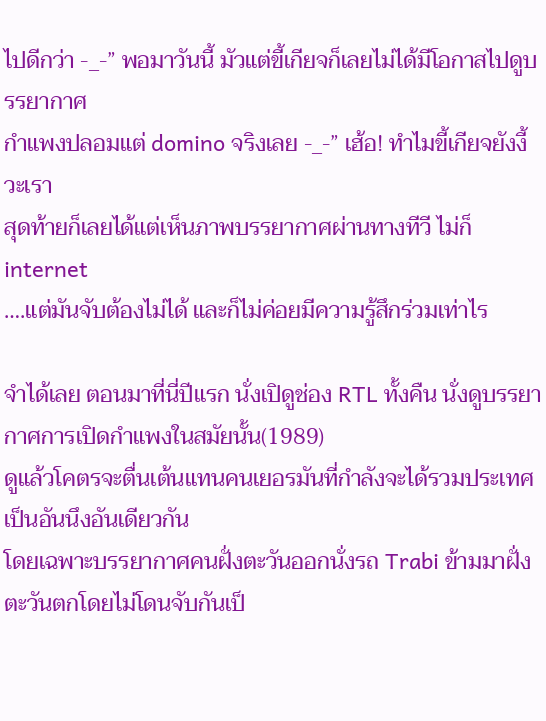ไปดีกว่า -_-” พอมาวันนี้ มัวแต่ขี้เกียจก็เลยไม่ได้มีโอกาสไปดูบรรยากาศ
กำแพงปลอมแต่ domino จริงเลย -_-” เฮ้อ! ทำไมขี้เกียจยังงี้วะเรา
สุดท้ายก็เลยได้แต่เห็นภาพบรรยากาศผ่านทางทีวี ไม่ก็ internet
….แต่มันจับต้องไม่ได้ และก็ไม่ค่อยมีความรู้สึกร่วมเท่าไร

จำได้เลย ตอนมาที่นี่ปีแรก นั่งเปิดูช่อง RTL ทั้งคืน นั่งดูบรรยากาศการเปิดกำแพงในสมัยนั้น(1989)
ดูแล้วโคตรจะตื่นเต้นแทนคนเยอรมันที่กำลังจะได้รวมประเทศเป็นอันนึงอันเดียวกัน
โดยเฉพาะบรรยากาศคนฝั่งตะวันออกนั่งรถ Trabi ข้ามมาฝั่งตะวันตกโดยไม่โดนจับกันเป็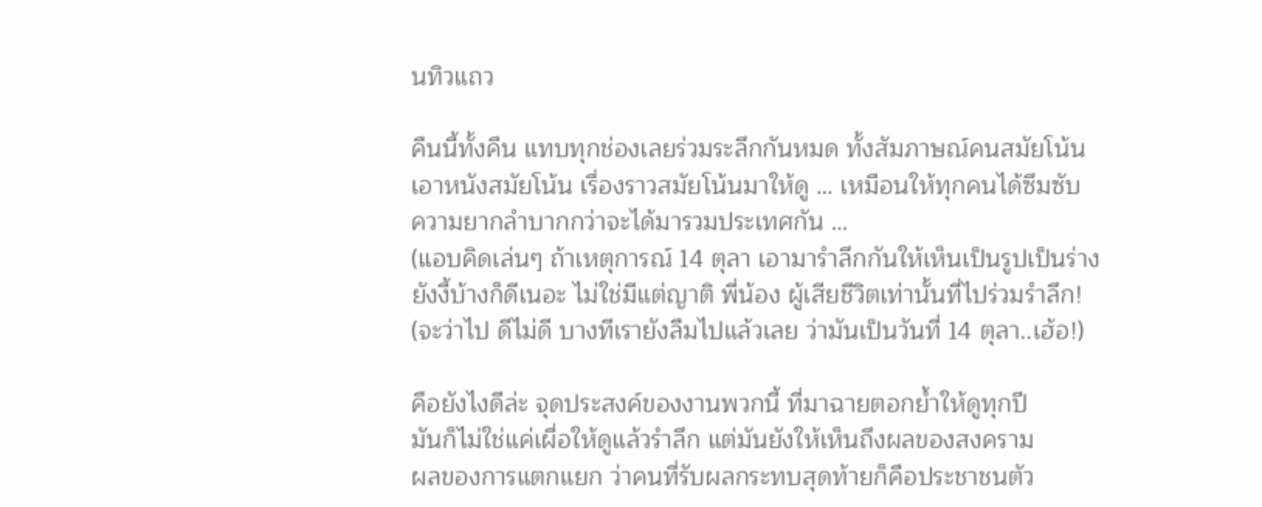นทิวแถว

คืนนี้ทั้งคืน แทบทุกช่องเลยร่วมระลึกกันหมด ทั้งสัมภาษณ์คนสมัยโน้น
เอาหนังสมัยโน้น เรื่องราวสมัยโน้นมาให้ดู … เหมือนให้ทุกคนได้ซึมซับ
ความยากลำบากกว่าจะได้มารวมประเทศกัน …
(แอบคิดเล่นๆ ถ้าเหตุการณ์ 14 ตุลา เอามารำลึกกันให้เห็นเป็นรูปเป็นร่าง
ยังงี้บ้างก็ดีเนอะ ไม่ใช่มีแต่ญาติ พี่น้อง ผู้เสียชีวิตเท่านั้นที่ไปร่วมรำลึก!
(จะว่าไป ดีไม่ดี บางทีเรายังลืมไปแล้วเลย ว่ามันเป็นวันที่ 14 ตุลา..เฮ้อ!)

คือยังไงดีล่ะ จุดประสงค์ของงานพวกนี้ ที่มาฉายตอกย้ำให้ดูทุกปี
มันก็ไม่ใช่แค่เผื่อให้ดูแล้วรำลึก แต่มันยังให้เห็นถึงผลของสงคราม
ผลของการแตกแยก ว่าคนที่รับผลกระทบสุดท้ายก็คือประชาชนตัว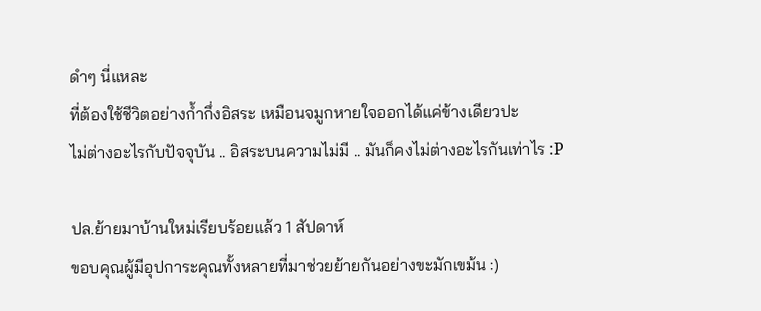ดำๆ นี่แหละ
ที่ต้องใช้ชีวิตอย่างก้ำกึ่งอิสระ เหมือนจมูกหายใจออกได้แค่ข้างเดียวปะ
ไม่ต่างอะไรกับปัจจุบัน .. อิสระบนความไม่มี .. มันก็คงไม่ต่างอะไรกันเท่าไร :P

ปล.ย้ายมาบ้านใหม่เรียบร้อยแล้ว 1 สัปดาห์
ขอบคุณผู้มีอุปการะคุณทั้งหลายที่มาช่วยย้ายกันอย่างขะมักเขม้น :)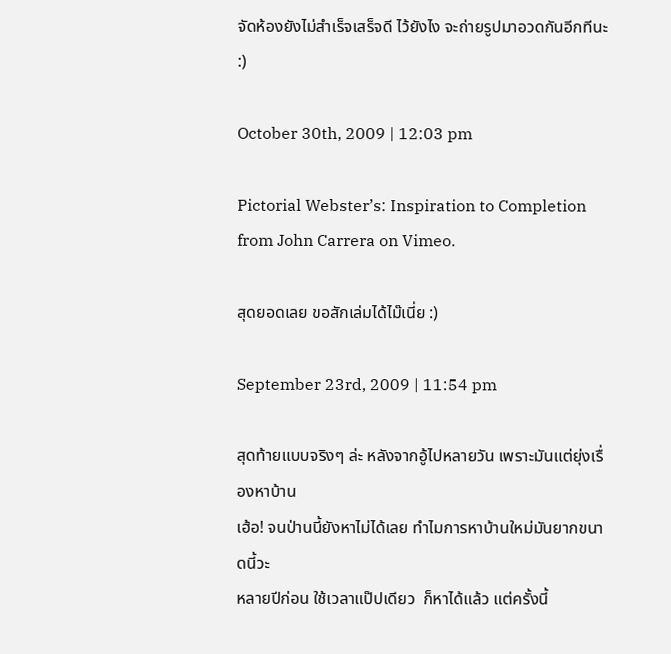จัดห้องยังไม่สำเร็จเสร็จดี ไว้ยังไง จะถ่ายรูปมาอวดกันอีกทีนะ :)

October 30th, 2009 | 12:03 pm

Pictorial Webster’s: Inspiration to Completion from John Carrera on Vimeo.

สุดยอดเลย ขอสักเล่มได้ไม๊เนี่ย :)

September 23rd, 2009 | 11:54 pm

สุดท้ายแบบจริงๆ ล่ะ หลังจากอู้ไปหลายวัน เพราะมันแต่ยุ่งเรื่องหาบ้าน
เฮ้อ! จนป่านนี้ยังหาไม่ได้เลย ทำไมการหาบ้านใหม่มันยากขนาดนี้วะ
หลายปีก่อน ใช้เวลาแป๊ปเดียว  ก็หาได้แล้ว แต่ครั้งนี้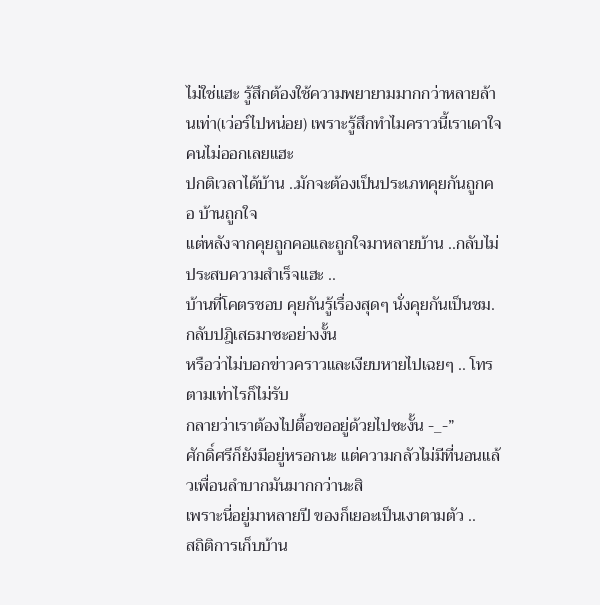ไม่ใช่แฮะ รู้สึกต้องใช้ความพยายามมากกว่าหลายล้านเท่า(เว่อร์ไปหน่อย) เพราะรู้สึกทำไมคราวนี้เราเดาใจคนไม่ออกเลยแฮะ
ปกติเวลาได้บ้าน ..มักจะต้องเป็นประเภทคุยกันถูกคอ บ้านถูกใจ
แต่หลังจากคุยถูกคอและถูกใจมาหลายบ้าน ..กลับไม่ประสบความสำเร็จแฮะ ..
บ้านที่โคตรชอบ คุยกันรู้เรื่องสุดๆ นั่งคุยกันเป็นชม. กลับปฎิเสธมาซะอย่างงั้น
หรือว่าไม่บอกข่าวคราวและเงียบหายไปเฉยๆ .. โทรตามเท่าไรก็ไม่รับ
กลายว่าเราต้องไปตื้อขออยู่ด้วยไปซะงั้น -_-”
ศักดิ์ศรีก็ยังมีอยู่หรอกนะ แต่ความกลัวไม่มีที่นอนแล้วเพื่อนลำบากมันมากกว่านะสิ
เพราะนี่อยู่มาหลายปี ของก็เยอะเป็นเงาตามตัว ..
สถิติการเก็บบ้าน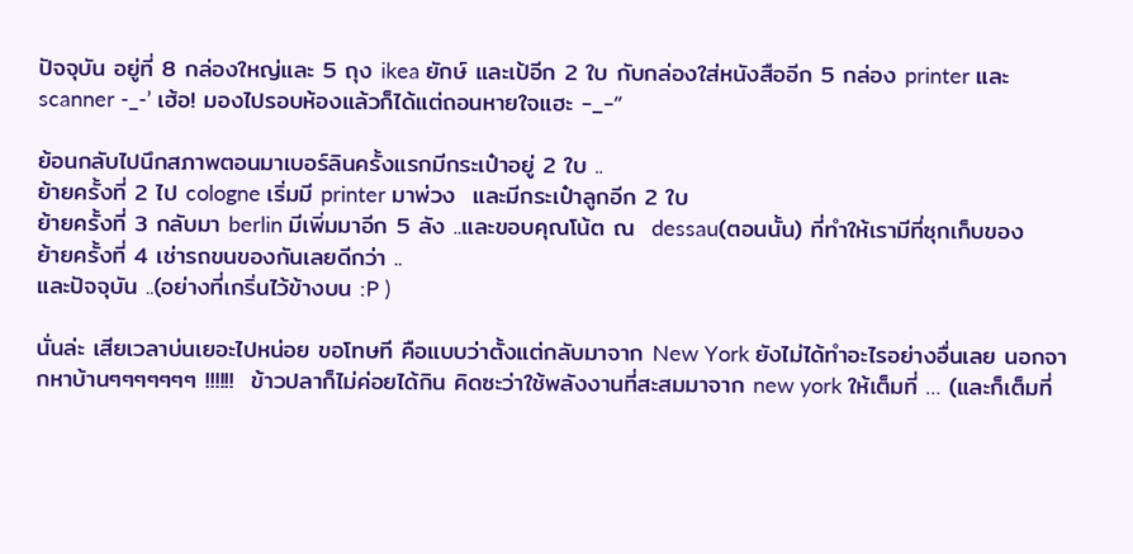ปัจจุบัน อยู่ที่ 8 กล่องใหญ่และ 5 ถุง ikea ยักษ์ และเป้อีก 2 ใบ กับกล่องใส่หนังสืออีก 5 กล่อง printer และ scanner -_-’ เฮ้อ! มองไปรอบห้องแล้วก็ได้แต่ถอนหายใจแฮะ -_-”

ย้อนกลับไปนึกสภาพตอนมาเบอร์ลินครั้งแรกมีกระเป๋าอยู่ 2 ใบ ..
ย้ายครั้งที่ 2 ไป cologne เริ่มมี printer มาพ่วง  และมีกระเป๋าลูกอีก 2 ใบ
ย้ายครั้งที่ 3 กลับมา berlin มีเพิ่มมาอีก 5 ลัง ..และขอบคุณโน้ต ณ  dessau(ตอนนั้น) ที่ทำให้เรามีที่ซุกเก็บของ
ย้ายครั้งที่ 4 เช่ารถขนของกันเลยดีกว่า ..
และปัจจุบัน ..(อย่างที่เกริ่นไว้ข้างบน :P )

นั่นล่ะ เสียเวลาบ่นเยอะไปหน่อย ขอโทษที คือแบบว่าตั้งแต่กลับมาจาก New York ยังไม่ได้ทำอะไรอย่างอื่นเลย นอกจากหาบ้านๆๆๆๆๆๆๆ !!!!!!  ข้าวปลาก็ไม่ค่อยได้กิน คิดซะว่าใช้พลังงานที่สะสมมาจาก new york ให้เต็มที่ … (และก็เต็มที่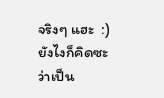จริงๆ แฮะ  :)
ยังไงก็คิดซะว่าเป็น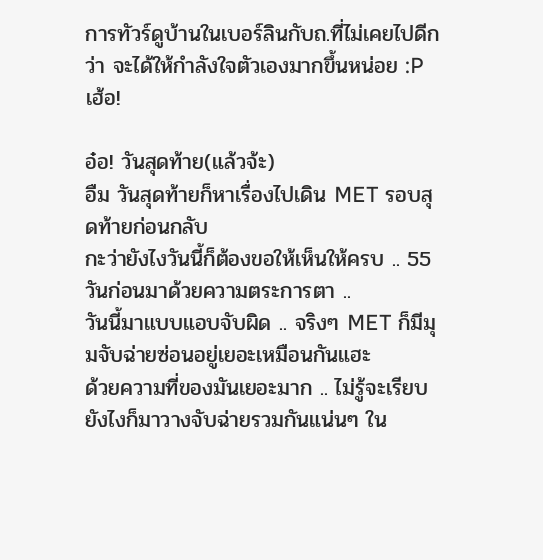การทัวร์ดูบ้านในเบอร์ลินกับถ.ที่ไม่เคยไปดีกว่า จะได้ให้กำลังใจตัวเองมากขึ้นหน่อย :P   เฮ้อ!

อ๋อ! วันสุดท้าย(แล้วจ้ะ)
อืม วันสุดท้ายก็หาเรื่องไปเดิน MET รอบสุดท้ายก่อนกลับ
กะว่ายังไงวันนี้ก็ต้องขอให้เห็นให้ครบ .. 55
วันก่อนมาด้วยความตระการตา ..
วันนี้มาแบบแอบจับผิด .. จริงๆ MET ก็มีมุมจับฉ่ายซ่อนอยู่เยอะเหมือนกันแฮะ
ด้วยความที่ของมันเยอะมาก .. ไม่รู้จะเรียบยังไงก็มาวางจับฉ่ายรวมกันแน่นๆ ใน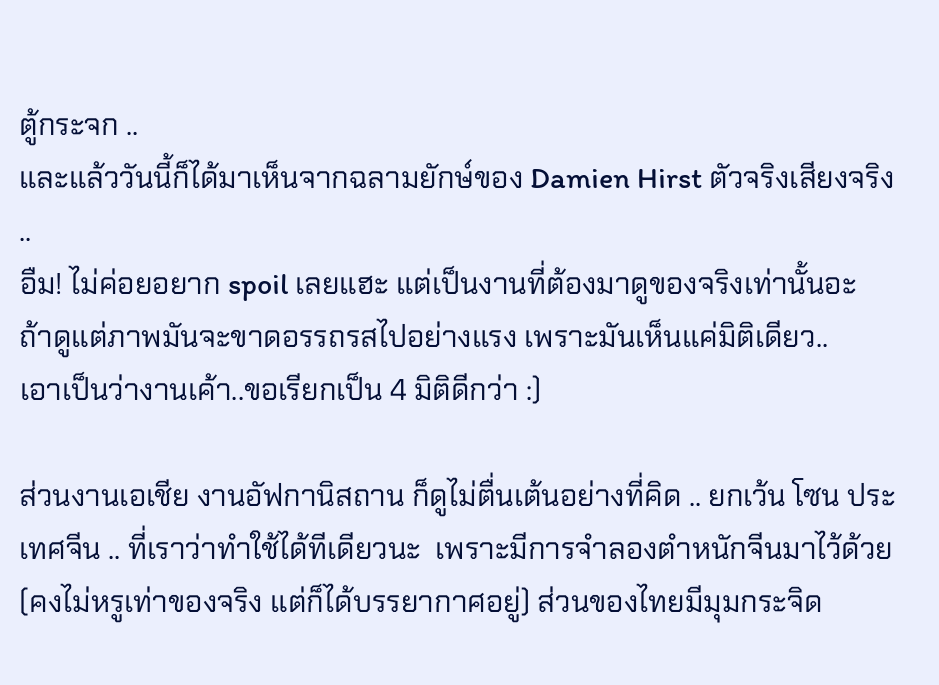ตู้กระจก ..
และแล้ววันนี้ก็ได้มาเห็นจากฉลามยักษ์ของ Damien Hirst ตัวจริงเสียงจริง ..
อืม! ไม่ค่อยอยาก spoil เลยแฮะ แต่เป็นงานที่ต้องมาดูของจริงเท่านั้นอะ
ถ้าดูแต่ภาพมันจะขาดอรรถรสไปอย่างแรง เพราะมันเห็นแค่มิติเดียว..
เอาเป็นว่างานเค้า..ขอเรียกเป็น 4 มิติดีกว่า :)

ส่วนงานเอเชีย งานอัฟกานิสถาน ก็ดูไม่ตื่นเต้นอย่างที่คิด .. ยกเว้น โซน ประเทศจีน .. ที่เราว่าทำใช้ได้ทีเดียวนะ  เพราะมีการจำลองตำหนักจีนมาไว้ด้วย (คงไม่หรูเท่าของจริง แต่ก็ได้บรรยากาศอยู่) ส่วนของไทยมีมุมกระจิด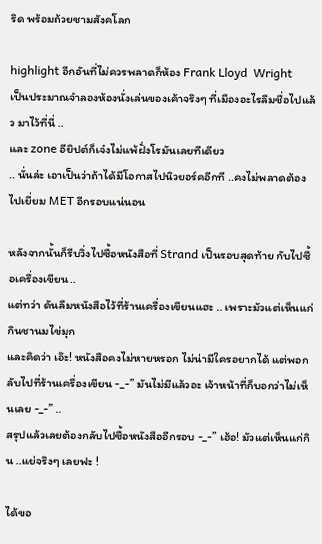ริด พร้อมถ้วยชามสังคโลก

highlight อีกอันที่ไม่ควรพลาดก็ห้อง Frank Lloyd  Wright
เป็นประมาณจำลองห้องนั่งเล่นของเค้าจริงๆ ที่เมืองอะไรลืมชื่อไปแล้ว มาไว้ที่นี่ ..
และ zone อียิปต์ก็เจ๋งไม่แพ้ฝั่งโรมันเลยทีเดียว
.. นั่นล่ะ เอาเป็นว่าถ้าได้มีโอกาสไปนิวยอร์คอีกที ..คงไม่พลาดต้องไปเยี่ยม MET อีกรอบแน่นอน

หลังจากนั้นก็รีบวิ่งไปซื้อหนังสือที่ Strand เป็นรอบสุดท้าย กับไปซื้อเครื่องเขียน..
แต่ทว่า ดันลืมหนังสือไว้ที่ร้านเครื่องเขียนแฮะ .. เพราะมัวแต่เห็นแก่กินชานมไข่มุก
และคิดว่า เอ๊ะ! หนังสือคงไม่หายหรอก ไม่น่ามีใครอยากได้ แต่พอกลับไปที่ร้านเครื่องเขียน -_-” มันไม่มีแล้วอะ เจ้าหน้าที่ก็บอกว่าไม่เห็นเลย -_-” ..
สรุปแล้วเลยต้องกลับไปซื้อหนังสืออีกรอบ -_-” เฮ้อ! มัวแต่เห็นแก่กิน ..แย่จริงๆ เลยฟะ !

ได้ขอ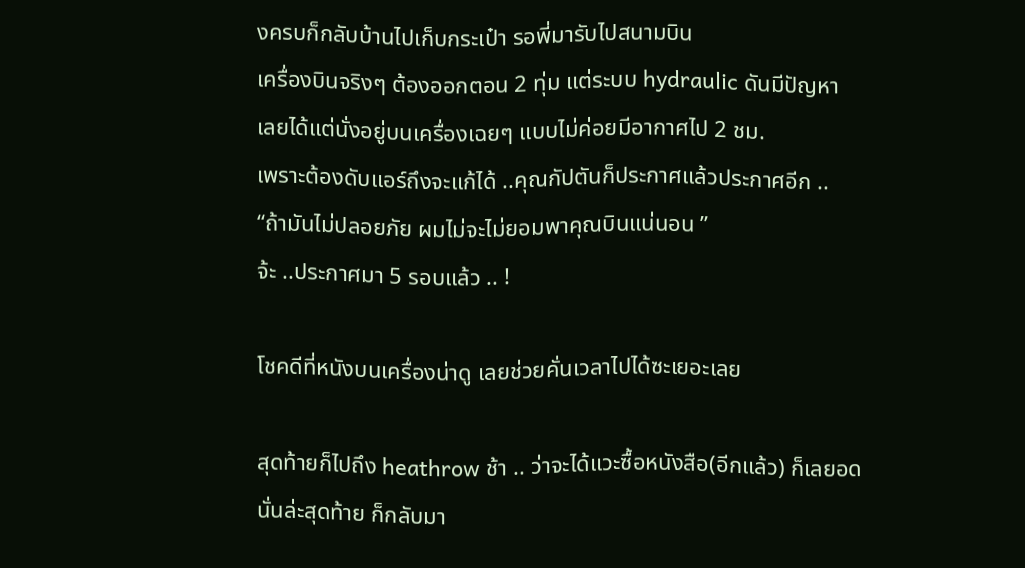งครบก็กลับบ้านไปเก็บกระเป๋า รอพี่มารับไปสนามบิน
เครื่องบินจริงๆ ต้องออกตอน 2 ทุ่ม แต่ระบบ hydraulic ดันมีปัญหา
เลยได้แต่นั่งอยู่บนเครื่องเฉยๆ แบบไม่ค่อยมีอากาศไป 2 ชม.
เพราะต้องดับแอร์ถึงจะแก้ได้ ..คุณกัปตันก็ประกาศแล้วประกาศอีก ..
“ถ้ามันไม่ปลอยภัย ผมไม่จะไม่ยอมพาคุณบินแน่นอน ”
จ้ะ ..ประกาศมา 5 รอบแล้ว .. !

โชคดีที่หนังบนเครื่องน่าดู เลยช่วยคั่นเวลาไปได้ซะเยอะเลย

สุดท้ายก็ไปถึง heathrow ช้า .. ว่าจะได้แวะซื้อหนังสือ(อีกแล้ว) ก็เลยอด
นั่นล่ะสุดท้าย ก็กลับมา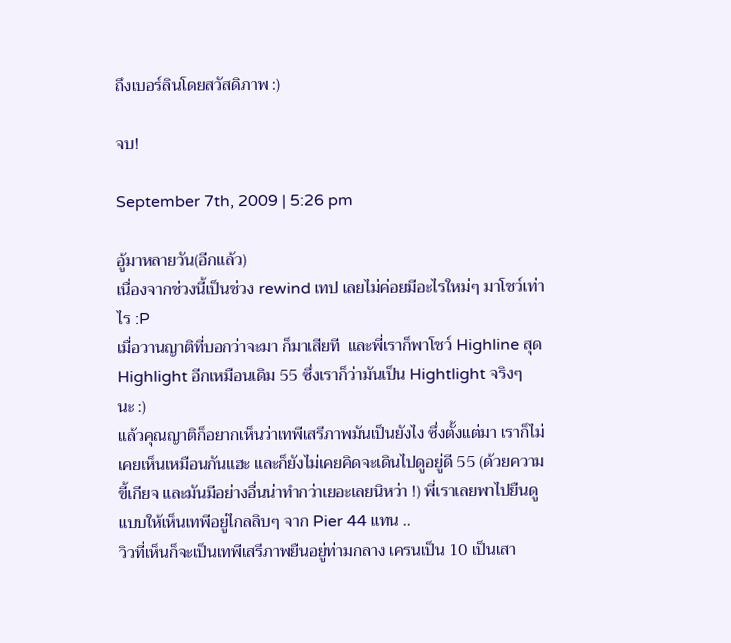ถึงเบอร์ลินโดยสวัสดิภาพ :)

จบ!

September 7th, 2009 | 5:26 pm

อู้มาหลายวัน(อีกแล้ว)
เนื่องจากช่วงนี้เป็นช่วง rewind เทป เลยไม่ค่อยมีอะไรใหม่ๆ มาโชว์เท่าไร :P
เมื่อวานญาติที่บอกว่าจะมา ก็มาเสียที  และพี่เราก็พาโชว์ Highline สุด Highlight อีกเหมือนเดิม 55 ซึ่งเราก็ว่ามันเป็น Hightlight จริงๆ  นะ :)
แล้วคุณญาติก็อยากเห็นว่าเทพีเสรีภาพมันเป็นยังไง ซึ่งตั้งแต่มา เราก็ไม่เคยเห็นเหมือนกันแฮะ และก็ยังไม่เคยคิดจะเดินไปดูอยู่ดี 55 (ด้วยความขี้เกียจ และมันมีอย่างอื่นน่าทำกว่าเยอะเลยนิหว่า !) พี่เราเลยพาไปยืนดูแบบให้เห็นเทพีอยู่ไกลลิบๆ จาก Pier 44 แทน ..
วิวที่เห็นก็จะเป็นเทพีเสรีภาพยืนอยู่ท่ามกลาง เครนเป็น 10 เป็นเสา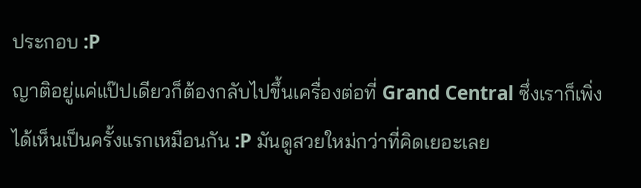ประกอบ :P
ญาติอยู่แค่แป๊ปเดียวก็ต้องกลับไปขึ้นเครื่องต่อที่ Grand Central ซึ่งเราก็เพิ่งได้เห็นเป็นครั้งแรกเหมือนกัน :P มันดูสวยใหม่กว่าที่คิดเยอะเลย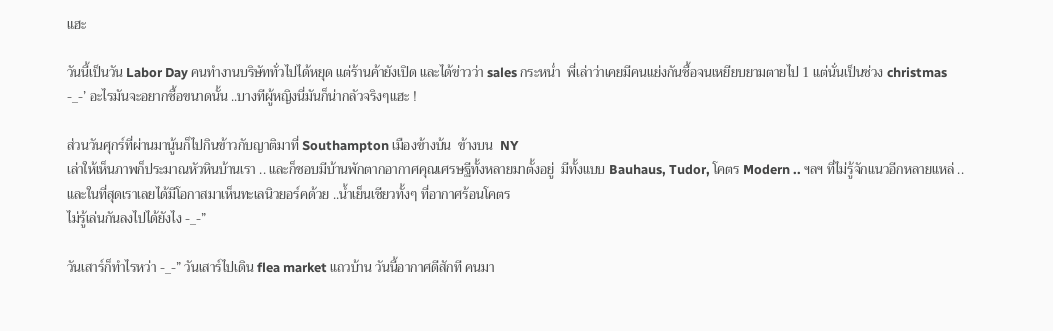แฮะ

วันนี้เป็นวัน Labor Day คนทำงานบริษัททั่วไปได้หยุด แต่ร้านค้ายังเปิด และได้ข่าวว่า sales กระหน่ำ  พี่เล่าว่าเคยมีคนแย่งกันซื้อจนเหยียบยามตายไป 1 แต่นั่นเป็นช่วง christmas  -_-’ อะไรมันจะอยากซื้อขนาดนั้น ..บางทีผู้หญิงนี่มันก็น่ากลัวจริงๆแฮะ !

ส่วนวันศุกร์ที่ผ่านมานู้นก็ไปกินข้าวกับญาติมาที่ Southampton เมืองข้างบ้น  ข้างบน  NY
เล่าให้เห็นภาพก็ประมาณหัวหินบ้านเรา .. และก็ชอบมีบ้านพักตากอากาศคุณเศรษฐีทั้งหลายมาตั้งอยู่  มีทั้งแบบ Bauhaus, Tudor, โคตร Modern .. ฯลฯ ที่ไม่รู้จักแนวอีกหลายแหล่ ..
และในที่สุดเราเลยได้มีโอกาสมาเห็นทะเลนิวยอร์คด้วย ..น้ำเย็นเชียวทั้งๆ ที่อากาศร้อนโคตร
ไม่รู้เล่นกันลงไปได้ยังไง -_-”

วันเสาร์ก็ทำไรหว่า -_-” วันเสาร์ไปเดิน flea market แถวบ้าน วันนี้อากาศดีสักที คนมา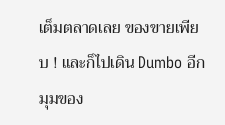เต็มตลาดเลย ของขายเพียบ ! และก็ไปเดิน Dumbo อีกมุมของ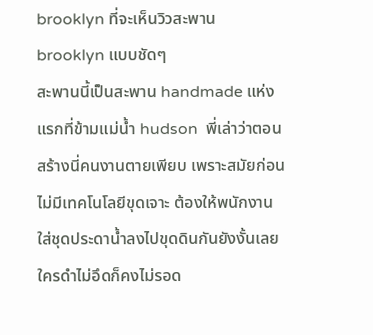brooklyn ที่จะเห็นวิวสะพาน brooklyn แบบชัดๆ
สะพานนี้เป็นสะพาน handmade แห่งแรกที่ข้ามแม่น้ำ hudson  พี่เล่าว่าตอนสร้างนี่คนงานตายเพียบ เพราะสมัยก่อนไม่มีเทคโนโลยีขุดเจาะ ต้องให้พนักงานใส่ชุดประดาน้ำลงไปขุดดินกันยังงั้นเลย  ใครดำไม่อึดก็คงไม่รอด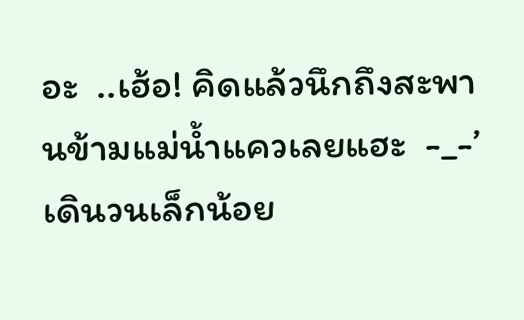อะ  ..เฮ้อ! คิดแล้วนึกถึงสะพานข้ามแม่น้ำแควเลยแฮะ  -_-’  เดินวนเล็กน้อย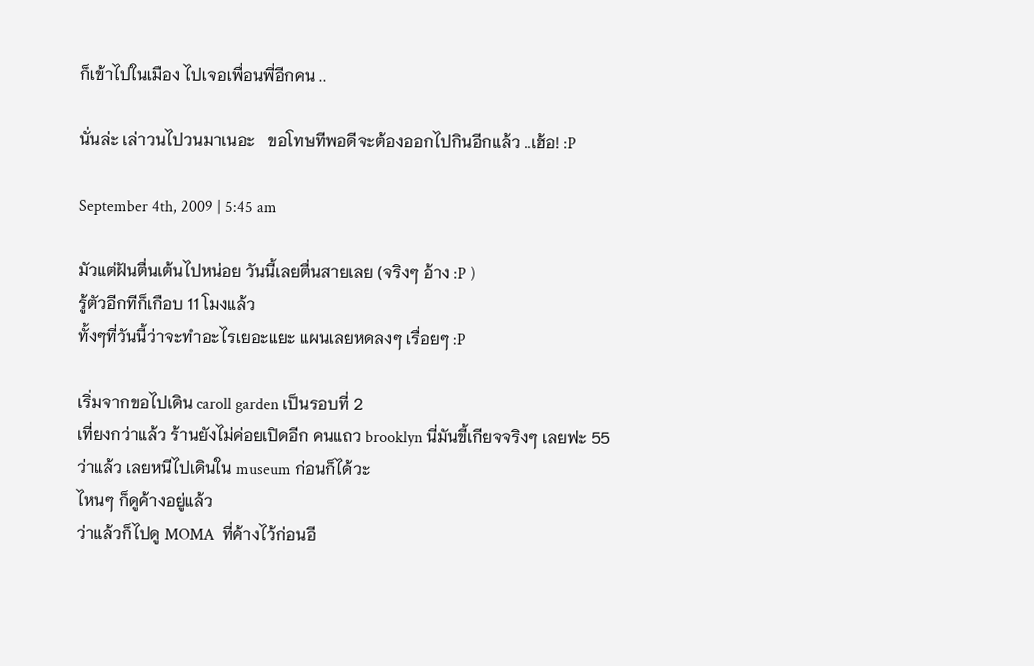ก็เข้าไปในเมือง ไปเจอเพื่อนพี่อีกคน ..

นั่นล่ะ เล่าวนไปวนมาเนอะ   ขอโทษทีพอดีจะต้องออกไปกินอีกแล้ว ..เฮ้อ! :P

September 4th, 2009 | 5:45 am

มัวแต่ฝันตื่นเต้นไปหน่อย วันนี้เลยตื่นสายเลย (จริงๆ อ้าง :P )
รู้ตัวอีกทีก็เกือบ 11 โมงแล้ว
ทั้งๆที่วันนี้ว่าจะทำอะไรเยอะแยะ แผนเลยหดลงๆ เรื่อยๆ :P

เริ่มจากขอไปเดิน caroll garden เป็นรอบที่ 2
เที่ยงกว่าแล้ว ร้านยังไม่ค่อยเปิดอีก คนแถว brooklyn นี่มันขี้เกียจจริงๆ เลยฟะ 55
ว่าแล้ว เลยหนีไปเดินใน museum ก่อนก็ได้วะ
ไหนๆ ก็ดูค้างอยู่แล้ว
ว่าแล้วก็ไปดู MOMA  ที่ค้างไว้ก่อนอี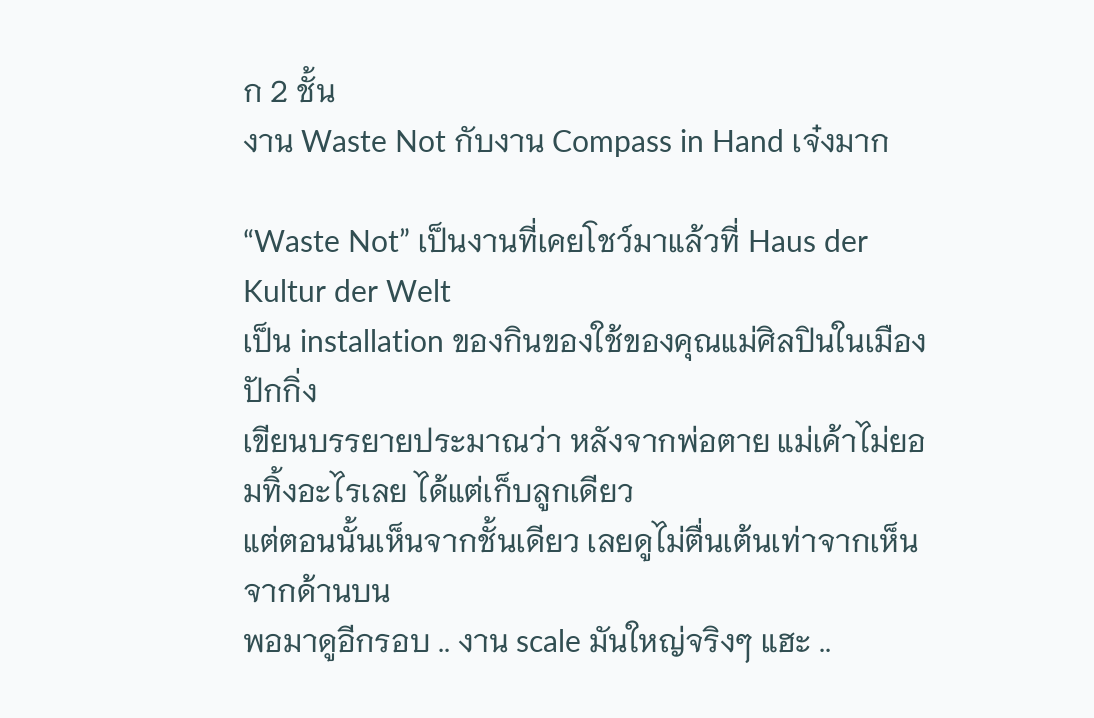ก 2 ชั้น
งาน Waste Not กับงาน Compass in Hand เจ๋งมาก

“Waste Not” เป็นงานที่เคยโชว์มาแล้วที่ Haus der Kultur der Welt
เป็น installation ของกินของใช้ของคุณแม่ศิลปินในเมืองปักกิ่ง
เขียนบรรยายประมาณว่า หลังจากพ่อตาย แม่เค้าไม่ยอมทิ้งอะไรเลย ได้แต่เก็บลูกเดียว
แต่ตอนนั้นเห็นจากชั้นเดียว เลยดูไม่ตื่นเต้นเท่าจากเห็นจากด้านบน
พอมาดูอีกรอบ .. งาน scale มันใหญ่จริงๆ แฮะ ..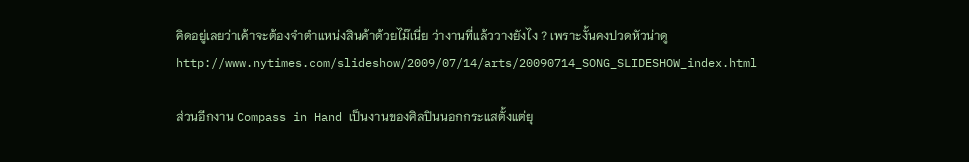คิดอยู่เลยว่าเค้าจะต้องจำตำแหน่งสินค้าด้วยไม๊เนี่ย ว่างานที่แล้ววางยังไง ? เพราะงั้นคงปวดหัวน่าดู
http://www.nytimes.com/slideshow/2009/07/14/arts/20090714_SONG_SLIDESHOW_index.html

ส่วนอีกงาน Compass in Hand เป็นงานของศิลปินนอกกระแสตั้งแต่ยุ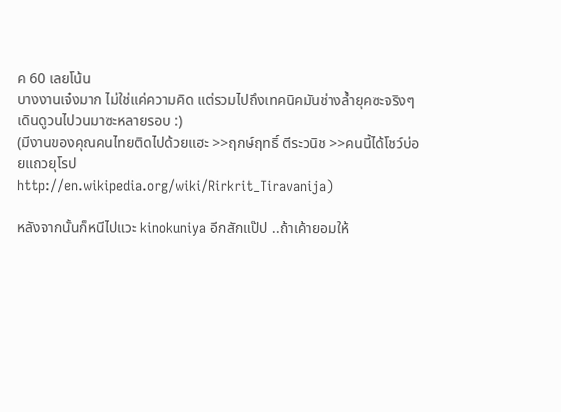ค 60 เลยโน้น
บางงานเจ๋งมาก ไม่ใช่แค่ความคิด แต่รวมไปถึงเทคนิคมันช่างล้ำยุคซะจริงๆ
เดินดูวนไปวนมาซะหลายรอบ :)
(มีงานของคุณคนไทยติดไปด้วยแฮะ >>ฤกษ์ฤทธิ์ ตีระวนิช >>คนนี้ได้โชว์บ่อยแถวยุโรป
http://en.wikipedia.org/wiki/Rirkrit_Tiravanija)

หลังจากนั้นก็หนีไปแวะ kinokuniya อีกสักแป๊ป ..ถ้าเค้ายอมให้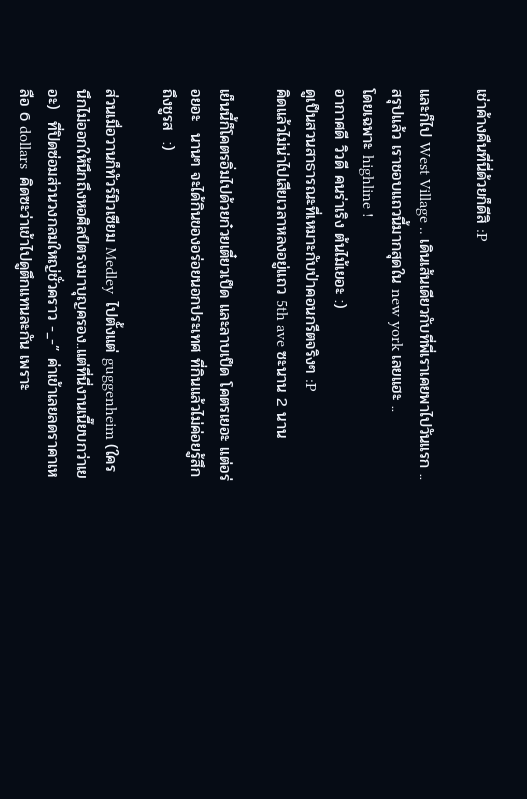เช่าค้างคืนที่นี่ด้วยก็ดีสิ :P

และก็ไป West Village .. เดินเส้นเดียวกับที่พี่เราเคยพาไปวันแรก ..
สรุปแล้ว เราชอบแถวนี้มากสุดใน new york เลยแฮะ ..
โดยเฉพาะ highline !
อากาศดี วิวดี คนร่าเริง ต้นไม้เยอะ :)
ดูเป็นสวนสาธารณะที่เหมาะกับป่าคอนกรีตจริงๆ :P
คิดแล้วไม่น่าไปเสียเวลาหลงอยู่แถว 5th ave ซะนาน 2 นาน

เย็นนี้ก็โคตรอิ่มไปด้วยก๋วยเตี๋ยวเป็ด และลาบเป็ด โคตรเยอะ แต่อร่อยอะ  นานๆ จะได้กินของอร่อยนอกประเทศ ที่กินแล้วไม่ค่อยรู้สึกถึงชูรส  :)

ส่วนเมื่อวานก็ทัวร์มิวเซียม Medley  ไปตั้งแต่ guggenheim (ใครนึกไม่ออกให้นึกถึงหอศิลป์ตรงมาบุญครอง..แต่ที่นี่งานเนี๊ยบกว่าเยอะ)  ที่ปิดซ่อมส่วนวงกลมใหญ่ชั่วคราว -_-” ค่าเข้าเลยลดราคาเหลือ 6 dollars  คิดซะว่าเข้าไปดูตึกแทนละกัน เพราะ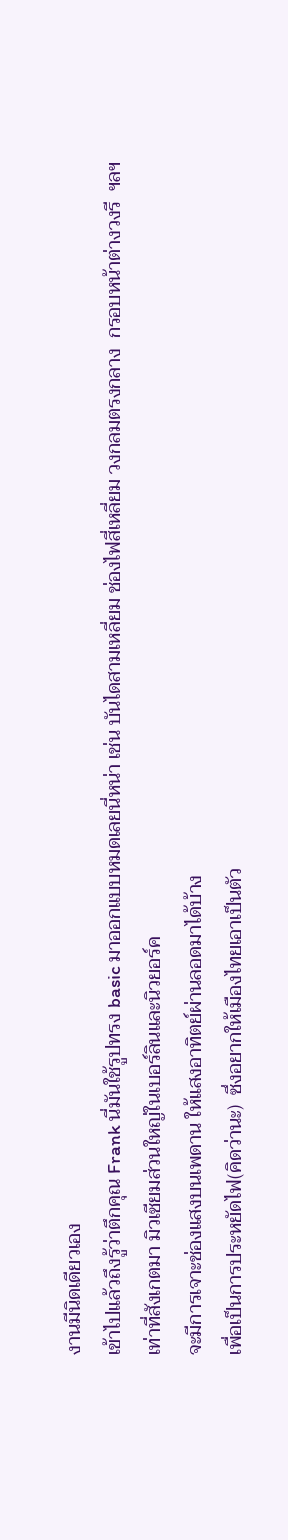งานมีนิดเดียวเอง
เข้าไปแล้วถึงรู้ว่าตึกคุณ Frank นี่มันใช้รูปทรง basic มาออกแบบหมดเลยนี่หน่า เช่น บันไดสามเหลี่ยม ช่องไฟสี่เหลี่ยม วงกลมตรงกลาง  กรอบหน้าต่างวงรี  ฯลฯ
เท่าที่สังเกตมา มิวเซียมส่วนใหญ่ในเบอร์ลินและนิวยอร์ค
จะมีการเจาะช่องแสงบนเพดาน ให้แสงอาทิตย์ผ่านลอดมาได้บ้าง
เพื่อเป็นการประหยัดไฟ(คิดว่านะ)  ซึ่งอยากให้เมืองไทยเอาเป็นตัว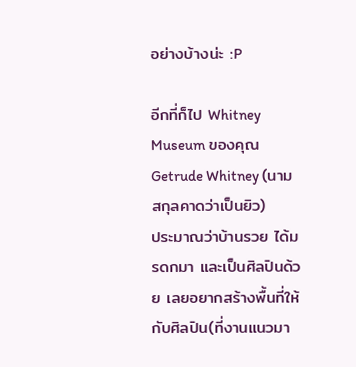อย่างบ้างน่ะ :P

อีกที่ก็ไป Whitney Museum ของคุณ Getrude Whitney (นามสกุลคาดว่าเป็นยิว)
ประมาณว่าบ้านรวย ได้มรดกมา และเป็นศิลปินด้วย เลยอยากสร้างพื้นที่ให้กับศิลปิน(ที่งานแนวมา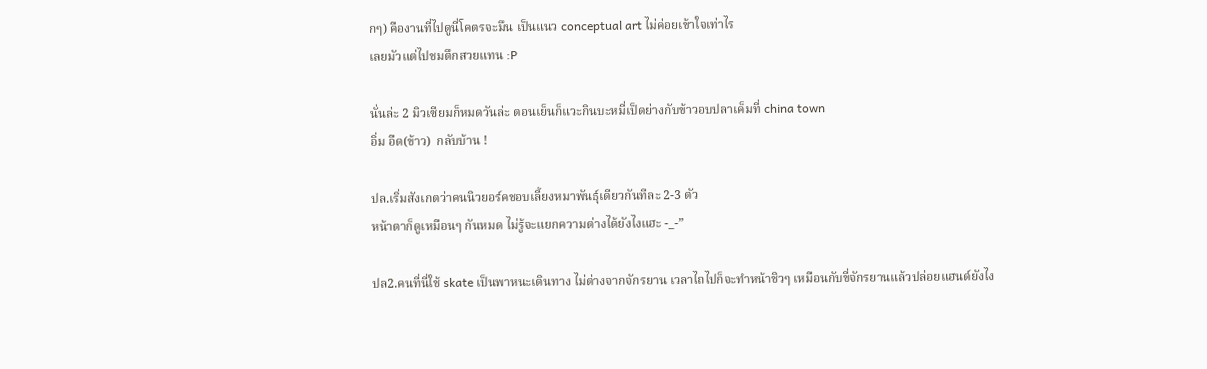กๆ) คืองานที่ไปดูนี่โคตรจะมึน เป็นแนว conceptual art ไม่ค่อยเข้าใจเท่าไร
เลยมัวแต่ไปชมตึกสวยแทน :P

นั่นล่ะ 2 มิวเซียมก็หมดวันล่ะ ตอนเย็นก็แวะกินบะหมี่เป็ดย่างกับข้าวอบปลาเค็มที่ china town
อิ่ม อืด(ข้าว)  กลับบ้าน !

ปล.เริ่มสังเกตว่าคนนิวยอร์คชอบเลี้ยงหมาพันธุ์เดียวกันทีละ 2-3 ตัว
หน้าตาก็ดูเหมือนๆ กันหมด ไม่รู้จะแยกความต่างได้ยังไงแฮะ -_-”

ปล2.คนที่นี่ใช้ skate เป็นพาหนะเดินทาง ไม่ต่างจากจักรยาน เวลาไถไปก็จะทำหน้าชิวๆ เหมือนกับขี่จักรยานแล้วปล่อยแฮนด์ยังไง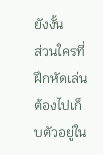ยังงั้น
ส่วนใครที่ฝึกหัดเล่นต้องไปเก็บตัวอยู่ใน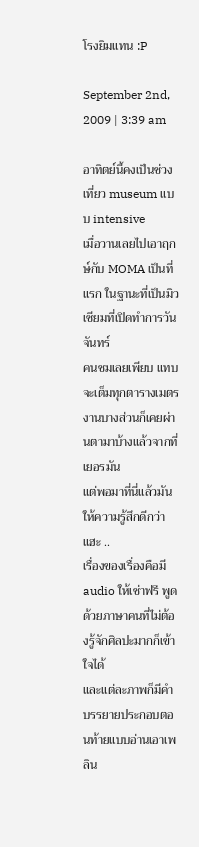โรงยิมแทน :P

September 2nd, 2009 | 3:39 am

อาทิตย์นี้คงเป็นช่วงเที่ยว museum แบบ intensive
เมื่อวานเลยไปเอาฤกษ์กับ MOMA เป็นที่แรก ในฐานะที่เป็นมิวเซียมที่เปิดทำการวันจันทร์
คนชมเลยเพียบ แทบจะเต็มทุกตารางเมตร
งานบางส่วนก็เคยผ่านตามาบ้างแล้วจากที่เยอรมัน
แต่พอมาที่นี่แล้วมันให้ความรู้สึกดีกว่าแฮะ ..
เรื่องของเรื่องคือมี audio ให้เช่าฟรี พูดด้วยภาษาคนที่ไม่ต้องรู้จักศิลปะมากก็เข้าใจได้
และแต่ละภาพก็มีคำบรรยายประกอบตอนท้ายแบบอ่านเอาเพลิน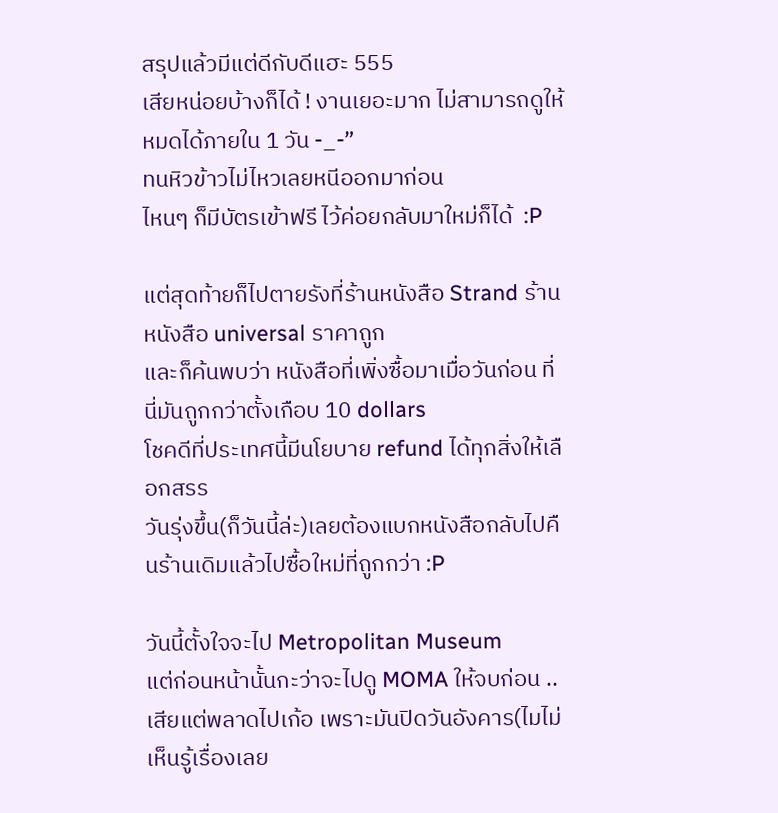สรุปแล้วมีแต่ดีกับดีแฮะ 555
เสียหน่อยบ้างก็ได้ ! งานเยอะมาก ไม่สามารถดูให้หมดได้ภายใน 1 วัน -_-”
ทนหิวข้าวไม่ไหวเลยหนีออกมาก่อน
ไหนๆ ก็มีบัตรเข้าฟรี ไว้ค่อยกลับมาใหม่ก็ได้  :P

แต่สุดท้ายก็ไปตายรังที่ร้านหนังสือ Strand ร้านหนังสือ universal ราคาถูก
และก็ค้นพบว่า หนังสือที่เพิ่งซื้อมาเมื่อวันก่อน ที่นี่มันถูกกว่าตั้งเกือบ 10 dollars
โชคดีที่ประเทศนี้มีนโยบาย refund ได้ทุกสิ่งให้เลือกสรร
วันรุ่งขึ้น(ก็วันนี้ล่ะ)เลยต้องแบกหนังสือกลับไปคืนร้านเดิมแล้วไปซื้อใหม่ที่ถูกกว่า :P

วันนี้ตั้งใจจะไป Metropolitan Museum
แต่ก่อนหน้านั้นกะว่าจะไปดู MOMA ให้จบก่อน ..
เสียแต่พลาดไปเก้อ เพราะมันปิดวันอังคาร(ไมไม่เห็นรู้เรื่องเลย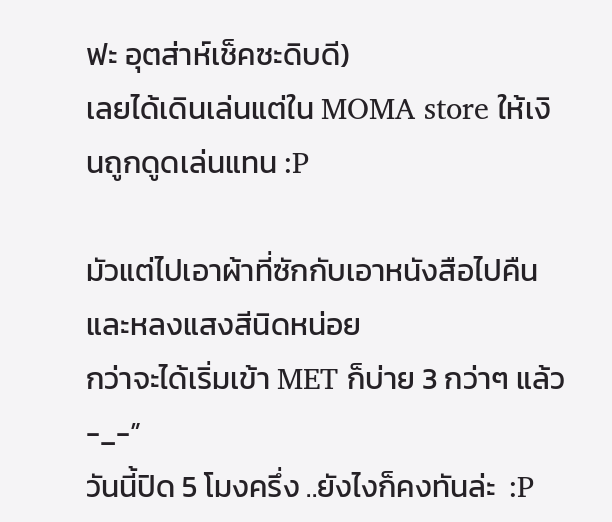ฟะ อุตส่าห์เช็คซะดิบดี)
เลยได้เดินเล่นแต่ใน MOMA store ให้เงินถูกดูดเล่นแทน :P

มัวแต่ไปเอาผ้าที่ซักกับเอาหนังสือไปคืนและหลงแสงสีนิดหน่อย
กว่าจะได้เริ่มเข้า MET ก็บ่าย 3 กว่าๆ แล้ว -_-”
วันนี้ปิด 5 โมงครึ่ง ..ยังไงก็คงทันล่ะ  :P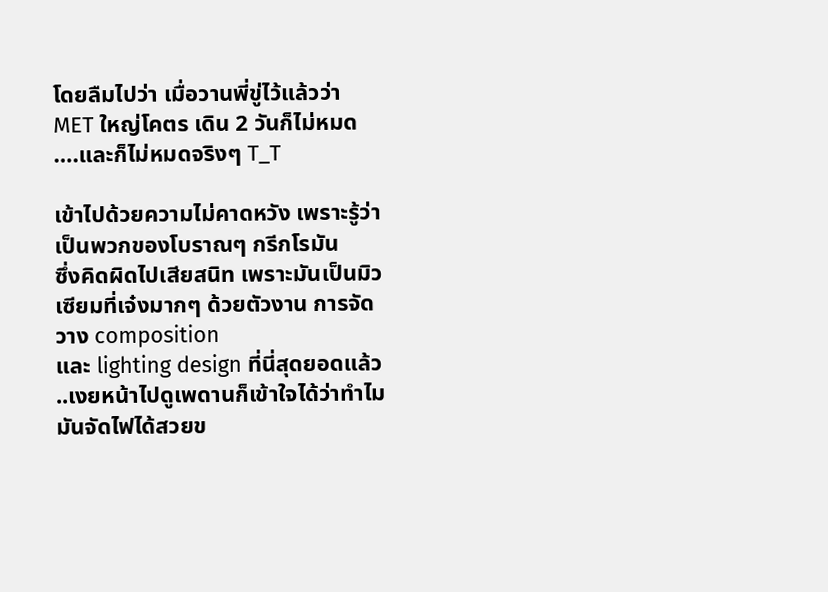โดยลืมไปว่า เมื่อวานพี่ขู่ไว้แล้วว่า MET ใหญ่โคตร เดิน 2 วันก็ไม่หมด
….และก็ไม่หมดจริงๆ T_T

เข้าไปด้วยความไม่คาดหวัง เพราะรู้ว่าเป็นพวกของโบราณๆ กรีกโรมัน
ซึ่งคิดผิดไปเสียสนิท เพราะมันเป็นมิวเซียมที่เจ๋งมากๆ ด้วยตัวงาน การจัดวาง composition
และ lighting design ที่นี่สุดยอดแล้ว ..เงยหน้าไปดูเพดานก็เข้าใจได้ว่าทำไมมันจัดไฟได้สวยข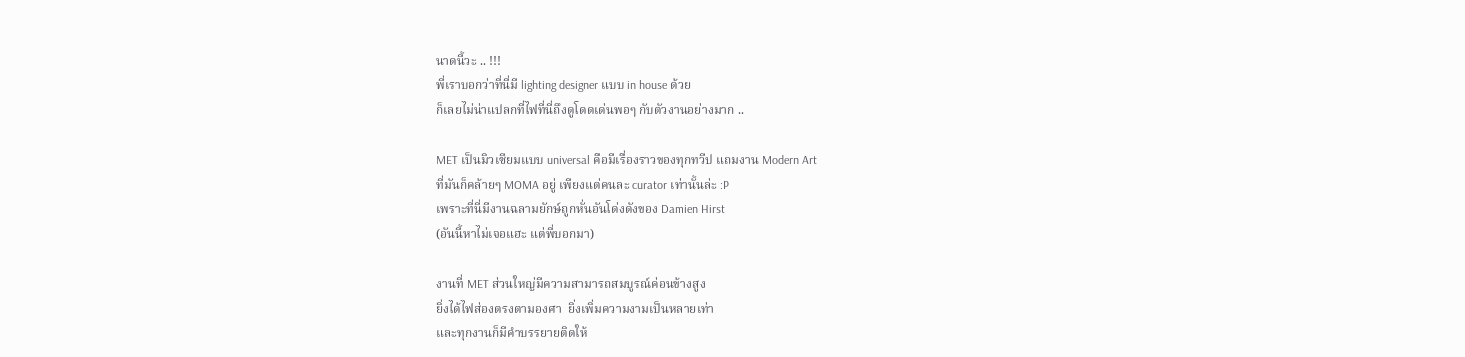นาดนี้วะ .. !!!
พี่เราบอกว่าที่นี่มี lighting designer แบบ in house ด้วย
ก็เลยไม่น่าแปลกที่ไฟที่นี่ถึงดูโดดเด่นพอๆ กับตัวงานอย่างมาก ..

MET เป็นมิวเซียมแบบ universal คือมีเรื่องราวของทุกทวีป แถมงาน Modern Art
ที่มันก็คล้ายๆ MOMA อยู่ เพียงแต่คนละ curator เท่านั้นล่ะ :P
เพราะที่นี่มีงานฉลามยักษ์ถูกหั่นอันโด่งดังของ Damien Hirst
(อันนี้หาไม่เจอแฮะ แต่พี่บอกมา)

งานที่ MET ส่วนใหญ่มีความสามารถสมบูรณ์ค่อนข้างสูง
ยิ่งได้ไฟส่องตรงตามองศา  ยิ่งเพิ่มความงามเป็นหลายเท่า
และทุกงานก็มีคำบรรยายติดให้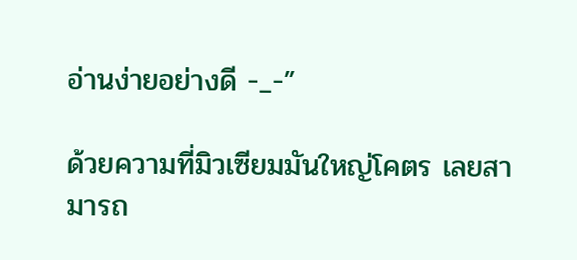อ่านง่ายอย่างดี -_-”

ด้วยความที่มิวเซียมมันใหญ่โคตร เลยสามารถ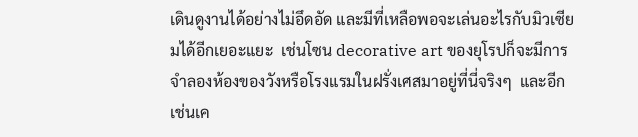เดินดูงานได้อย่างไม่อึดอัด และมีที่เหลือพอจะเล่นอะไรกับมิวเซียมได้อีกเยอะแยะ  เช่นโซน decorative art ของยุโรปก็จะมีการจำลองห้องของวังหรือโรงแรมในฝรั่งเศสมาอยู่ที่นี่จริงๆ  และอีกเช่นเค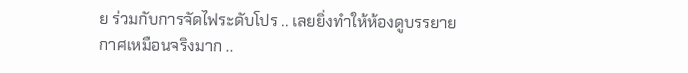ย ร่วมกับการจัดไฟระดับโปร .. เลยยิ่งทำให้ห้องดูบรรยายกาศเหมือนจริงมาก ..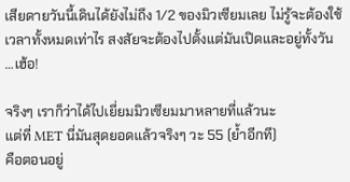เสียดายวันนี้เดินได้ยังไม่ถึง 1/2 ของมิวเซียมเลย ไม่รู้จะต้องใช้เวลาทั้งหมดเท่าไร สงสัยจะต้องไปตั้งแต่มันเปิดและอยู่ทั้งวัน …เฮ้อ!

จริงๆ เราก็ว่าได้ไปเยี่ยมมิวเซียมมาหลายที่แล้วนะ
แต่ที่ MET นี่มันสุดยอดแล้วจริงๆ วะ 55 (ย้ำอีกที)
คือตอนอยู่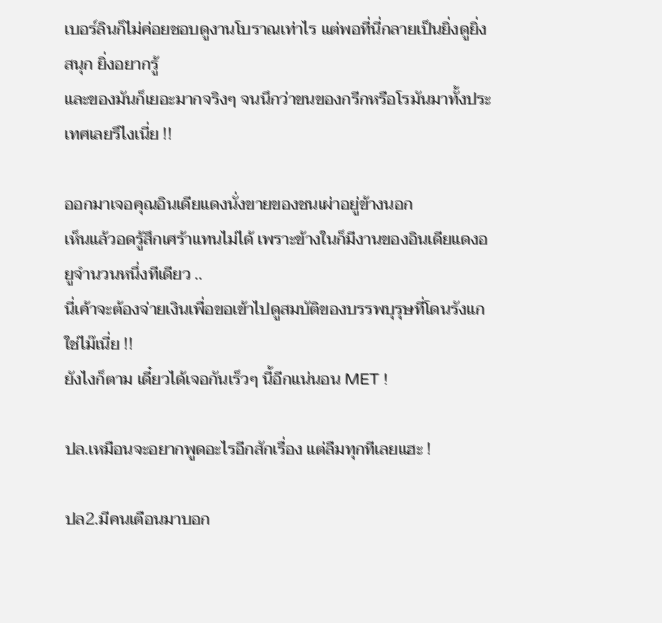เบอร์ลินก็ไม่ค่อยชอบดูงานโบราณเท่าไร แต่พอที่นี่กลายเป็นยิ่งดูยิ่งสนุก ยิ่งอยากรู้
และของมันก็เยอะมากจริงๆ จนนึกว่าขนของกรีกหรือโรมันมาทั้งประเทศเลยรึไงเนี่ย !!

ออกมาเจอคุณอินเดียแดงนั่งขายของชนเผ่าอยู่ข้างนอก
เห็นแล้วอดรู้สึกเศร้าแทนไม่ได้ เพราะข้างในก็มีงานของอินเดียแดงอยูจำนวนหนึ่งทีเดียว ..
นี่เค้าจะต้องจ่ายเงินเพื่อขอเข้าไปดูสมบัติของบรรพบุรุษที่โดนรังแกใช่ไม๊เนี่ย !!
ยังไงก็ตาม เดี๋ยวได้เจอกันเร็วๆ นี้อีกแน่นอน MET !

ปล.เหมือนจะอยากพูดอะไรอีกสักเรื่อง แต่ลืมทุกทีเลยแฮะ !

ปล2.มีคนเตือนมาบอก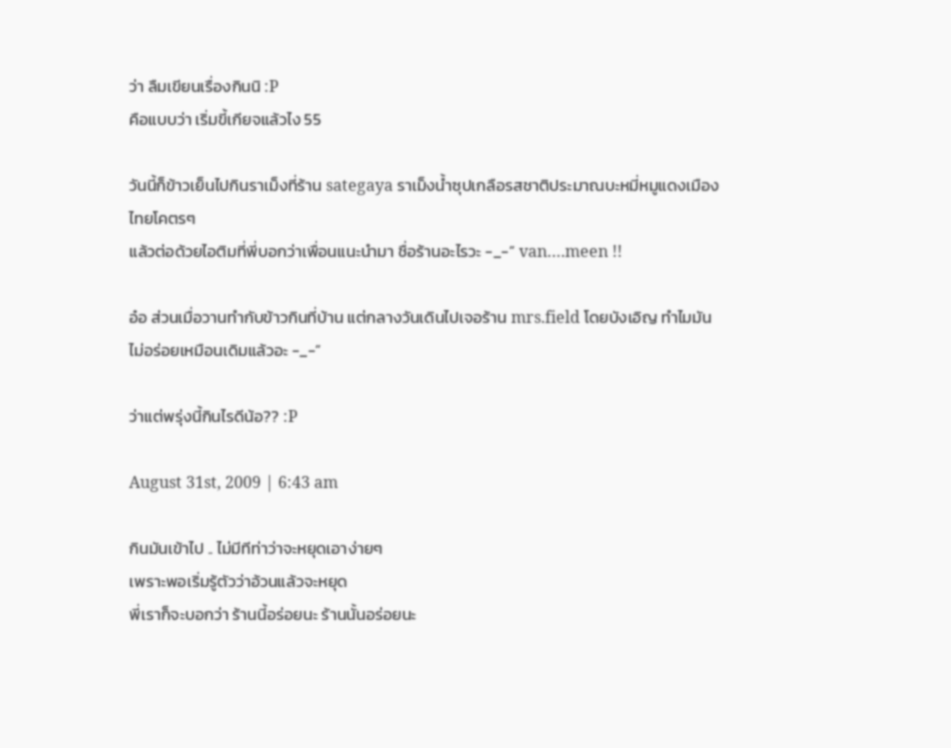ว่า ลืมเขียนเรื่องกินนิ :P
คือแบบว่า เริ่มขี้เกียจแล้วไง 55

วันนี้ก็ข้าวเย็นไปกินราเม็งที่ร้าน sategaya ราเม็งน้ำซุปเกลือรสชาติประมาณบะหมี่หมูแดงเมืองไทยโคตรๆ
แล้วต่อด้วยไอติมที่พี่บอกว่าเพื่อนแนะนำมา ชื่อร้านอะไรวะ -_-” van….meen !!

อ๋อ ส่วนเมื่อวานทำกับข้าวกินที่บ้าน แต่กลางวันเดินไปเจอร้าน mrs.field โดยบังเอิญ ทำไมมันไม่อร่อยเหมือนเดิมแล้วอะ -_-”

ว่าแต่พรุ่งนี้กินไรดีน้อ?? :P

August 31st, 2009 | 6:43 am

กินมันเข้าไป .. ไม่มีทีท่าว่าจะหยุดเอาง่ายๆ
เพราะพอเริ่มรู้ตัวว่าอ้วนแล้วจะหยุด
พี่เราก็จะบอกว่า ร้านนี้อร่อยนะ ร้านนั้นอร่อยนะ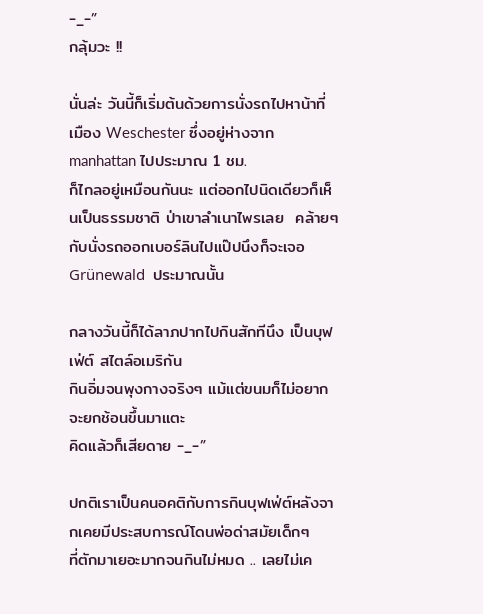-_-”
กลุ้มวะ !!

นั่นล่ะ วันนี้ก็เริ่มต้นด้วยการนั่งรถไปหาน้าที่เมือง Weschester ซึ่งอยู่ห่างจาก manhattan ไปประมาณ 1 ชม.
ก็ไกลอยู่เหมือนกันนะ แต่ออกไปนิดเดียวก็เห็นเป็นธรรมชาติ ป่าเขาลำเนาไพรเลย  คล้ายๆ กับนั่งรถออกเบอร์ลินไปแป๊ปนึงก็จะเจอ Grünewald  ประมาณนั้น

กลางวันนี้ก็ได้ลาภปากไปกินสักทีนึง เป็นบุฟเฟ่ต์ สไตล์อเมริกัน
กินอิ่มจนพุงกางจริงๆ แม้แต่ขนมก็ไม่อยากจะยกช้อนขึ้นมาแตะ
คิดแล้วก็เสียดาย -_-”

ปกติเราเป็นคนอคติกับการกินบุฟเฟ่ต์หลังจากเคยมีประสบการณ์โดนพ่อด่าสมัยเด็กๆ
ที่ตักมาเยอะมากจนกินไม่หมด .. เลยไม่เค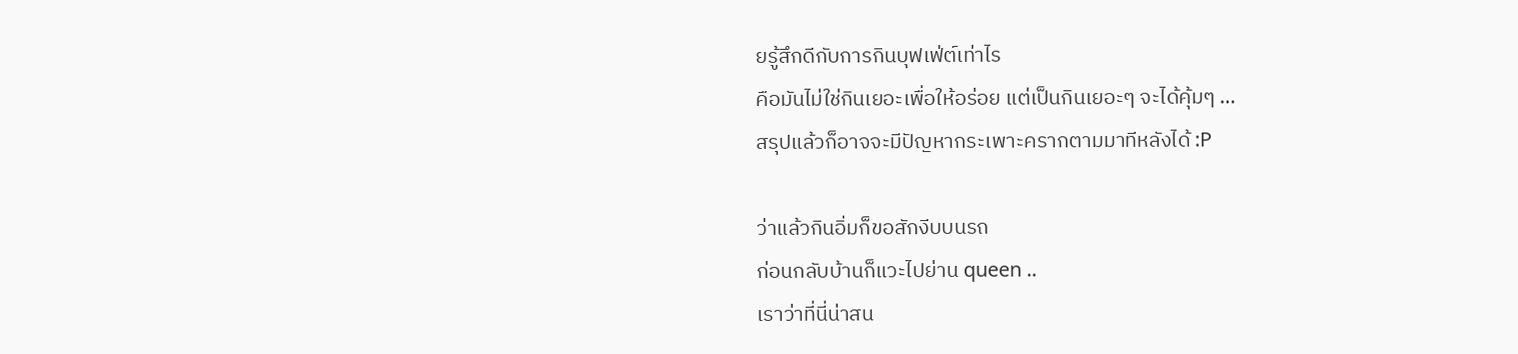ยรู้สึกดีกับการกินบุฟเฟ่ต์เท่าไร
คือมันไม่ใช่กินเยอะเพื่อให้อร่อย แต่เป็นกินเยอะๆ จะได้คุ้มๆ …
สรุปแล้วก็อาจจะมีปัญหากระเพาะครากตามมาทีหลังได้ :P

ว่าแล้วกินอิ่มก็ขอสักงีบบนรถ
ก่อนกลับบ้านก็แวะไปย่าน queen ..
เราว่าที่นี่น่าสน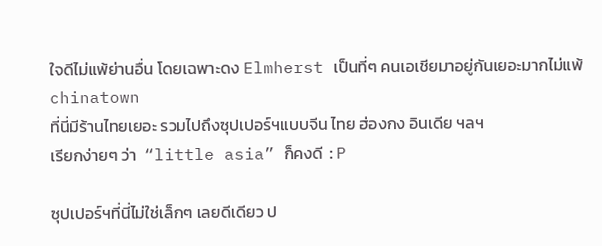ใจดีไม่แพ้ย่านอื่น โดยเฉพาะดง Elmherst เป็นที่ๆ คนเอเชียมาอยู่กันเยอะมากไม่แพ้ chinatown
ที่นี่มีร้านไทยเยอะ รวมไปถึงซุปเปอร์ฯแบบจีน ไทย ฮ่องกง อินเดีย ฯลฯ
เรียกง่ายๆ ว่า  “little asia” ก็คงดี :P

ซุปเปอร์ฯที่นี่ไม่ใช่เล็กๆ เลยดีเดียว ป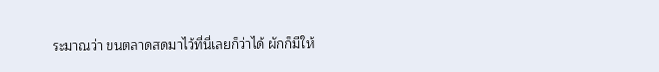ระมาณว่า ขนตลาดสดมาไว้ที่นี่เลยก็ว่าได้ ผักก็มีให้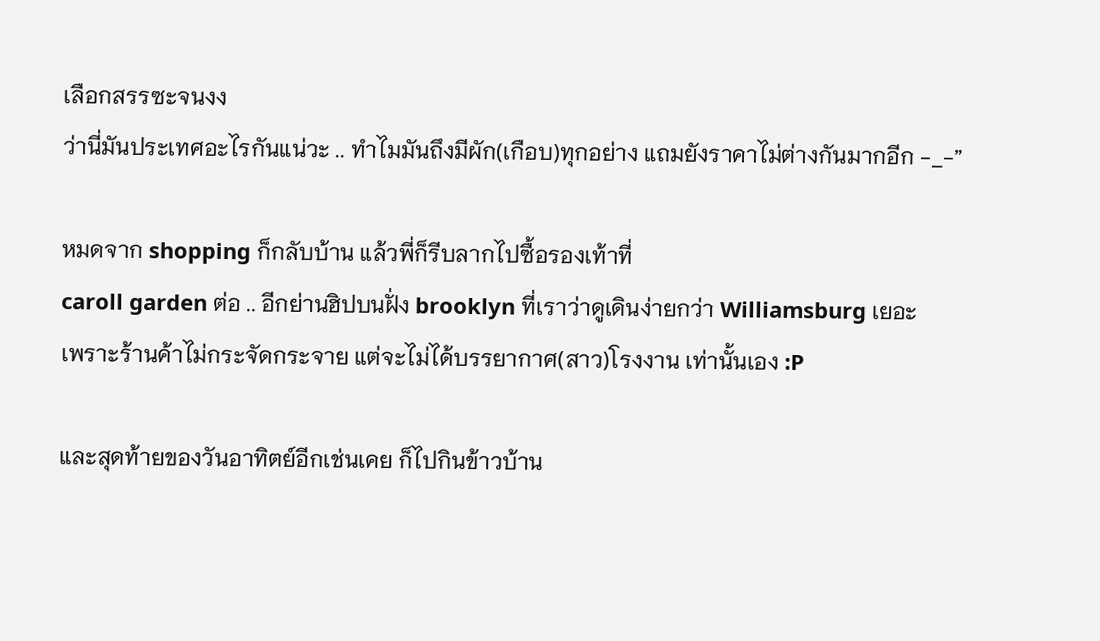เลือกสรรซะจนงง
ว่านี่มันประเทศอะไรกันแน่วะ .. ทำไมมันถึงมีผัก(เกือบ)ทุกอย่าง แถมยังราคาไม่ต่างกันมากอีก -_-”

หมดจาก shopping ก็กลับบ้าน แล้วพี่ก็รีบลากไปซื้อรองเท้าที่
caroll garden ต่อ .. อีกย่านฮิปบนฝั่ง brooklyn ที่เราว่าดูเดินง่ายกว่า Williamsburg เยอะ
เพราะร้านค้าไม่กระจัดกระจาย แต่จะไม่ได้บรรยากาศ(สาว)โรงงาน เท่านั้นเอง :P

และสุดท้ายของวันอาทิตย์อีกเช่นเคย ก็ไปกินข้าวบ้าน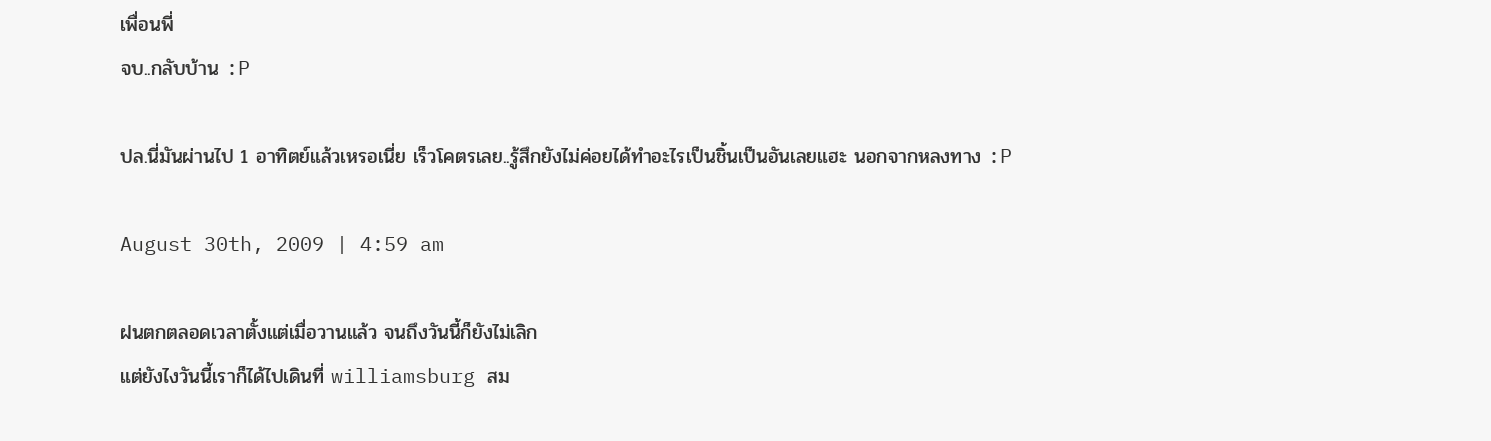เพื่อนพี่
จบ..กลับบ้าน :P

ปล.นี่มันผ่านไป 1 อาทิตย์แล้วเหรอเนี่ย เร็วโคตรเลย..รู้สึกยังไม่ค่อยได้ทำอะไรเป็นชิ้นเป็นอันเลยแฮะ นอกจากหลงทาง :P

August 30th, 2009 | 4:59 am

ฝนตกตลอดเวลาตั้งแต่เมื่อวานแล้ว จนถึงวันนี้ก็ยังไม่เลิก
แต่ยังไงวันนี้เราก็ได้ไปเดินที่ williamsburg สม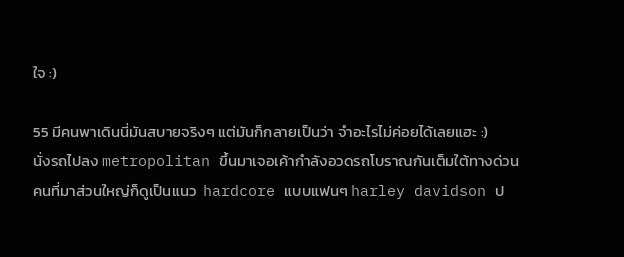ใจ :)

55 มีคนพาเดินนี่มันสบายจริงๆ แต่มันก็กลายเป็นว่า จำอะไรไม่ค่อยได้เลยแฮะ :)
นั่งรถไปลง metropolitan ขึ้นมาเจอเค้ากำลังอวดรถโบราณกันเต็มใต้ทางด่วน
คนที่มาส่วนใหญ่ก็ดูเป็นแนว  hardcore แบบแฟนๆ harley davidson ป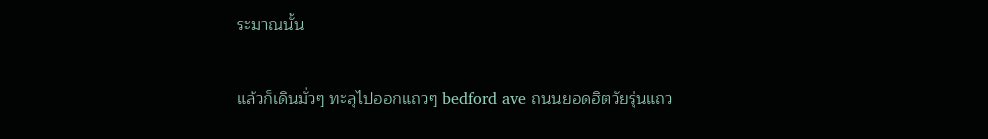ระมาณนั้น

แล้วก็เดินมั่วๆ ทะลุไปออกแถวๆ bedford ave ถนนยอดฮิตวัยรุ่นแถว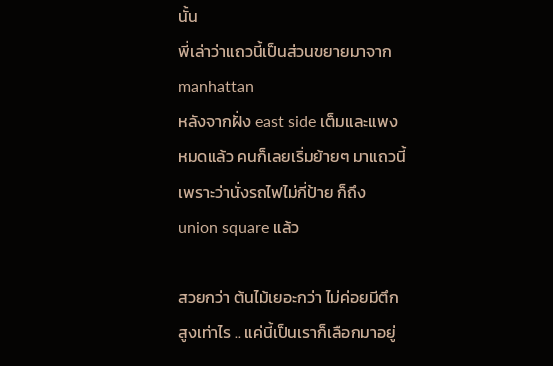นั้น
พี่เล่าว่าแถวนี้เป็นส่วนขยายมาจาก manhattan
หลังจากฝั่ง east side เต็มและแพงหมดแล้ว คนก็เลยเริ่มย้ายๆ มาแถวนี้
เพราะว่านั่งรถไฟไม่กี่ป้าย ก็ถึง union square แล้ว

สวยกว่า ต้นไม้เยอะกว่า ไม่ค่อยมีตึกสูงเท่าไร .. แค่นี้เป็นเราก็เลือกมาอยู่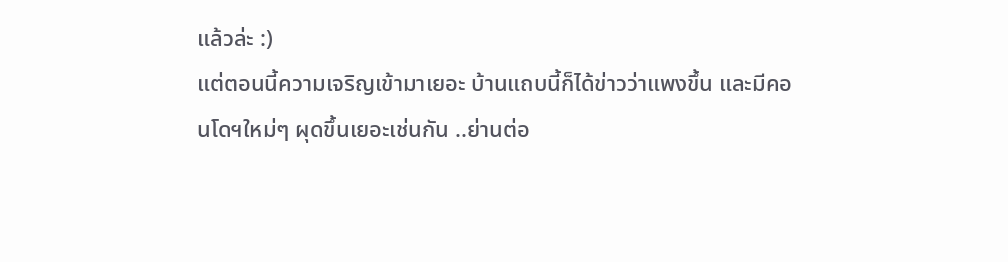แล้วล่ะ :)
แต่ตอนนี้ความเจริญเข้ามาเยอะ บ้านแถบนี้ก็ได้ข่าวว่าแพงขึ้น และมีคอนโดฯใหม่ๆ ผุดขึ้นเยอะเช่นกัน ..ย่านต่อ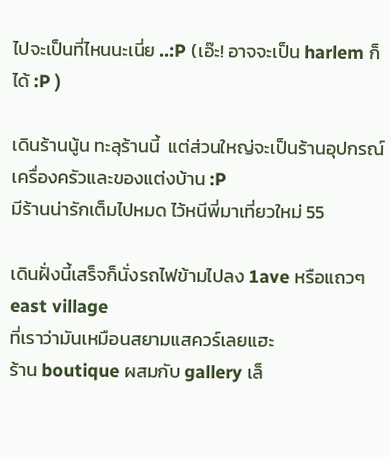ไปจะเป็นที่ไหนนะเนี่ย ..:P (เอ๊ะ! อาจจะเป็น harlem ก็ได้ :P )

เดินร้านนู้น ทะลุร้านนี้  แต่ส่วนใหญ่จะเป็นร้านอุปกรณ์เครื่องครัวและของแต่งบ้าน :P
มีร้านน่ารักเต็มไปหมด ไว้หนีพี่มาเที่ยวใหม่ 55

เดินฝั่งนี้เสร็จก็นั่งรถไฟข้ามไปลง 1ave หรือแถวๆ east village
ที่เราว่ามันเหมือนสยามแสควร์เลยแฮะ
ร้าน boutique ผสมกับ gallery เล็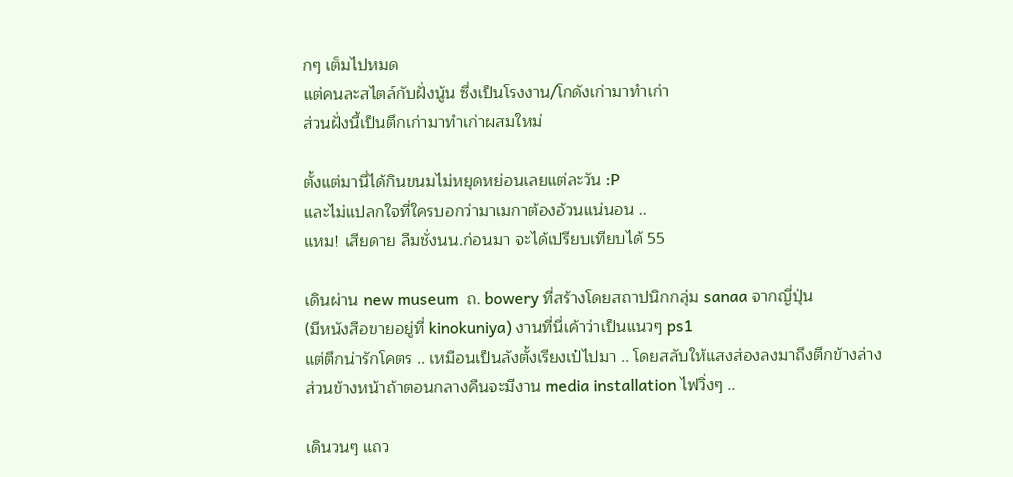กๆ เต็มไปหมด
แต่คนละสไตล์กับฝั่งนู้น ซึ่งเป็นโรงงาน/โกดังเก่ามาทำเก่า
ส่วนฝั่งนี้เป็นตึกเก่ามาทำเก่าผสมใหม่

ตั้งแต่มานี่ได้กินขนมไม่หยุดหย่อนเลยแต่ละวัน :P
และไม่แปลกใจที่ใครบอกว่ามาเมกาต้องอ้วนแน่นอน ..
แหม! เสียดาย ลืมชั่งนน.ก่อนมา จะได้เปรียบเทียบได้ 55

เดินผ่าน new museum  ถ. bowery ที่สร้างโดยสถาปนิกกลุ่ม sanaa จากญี่ปุ่น
(มีหนังสือขายอยู่ที่ kinokuniya) งานที่นี่เค้าว่าเป็นแนวๆ ps1
แต่ตึกน่ารักโคตร .. เหมือนเป็นลังตั้งเรียงเป๋ไปมา .. โดยสลับให้แสงส่องลงมาถึงตึกข้างล่าง
ส่วนข้างหน้าถ้าตอนกลางคืนจะมีงาน media installation ไฟวิ่งๆ ..

เดินวนๆ แถว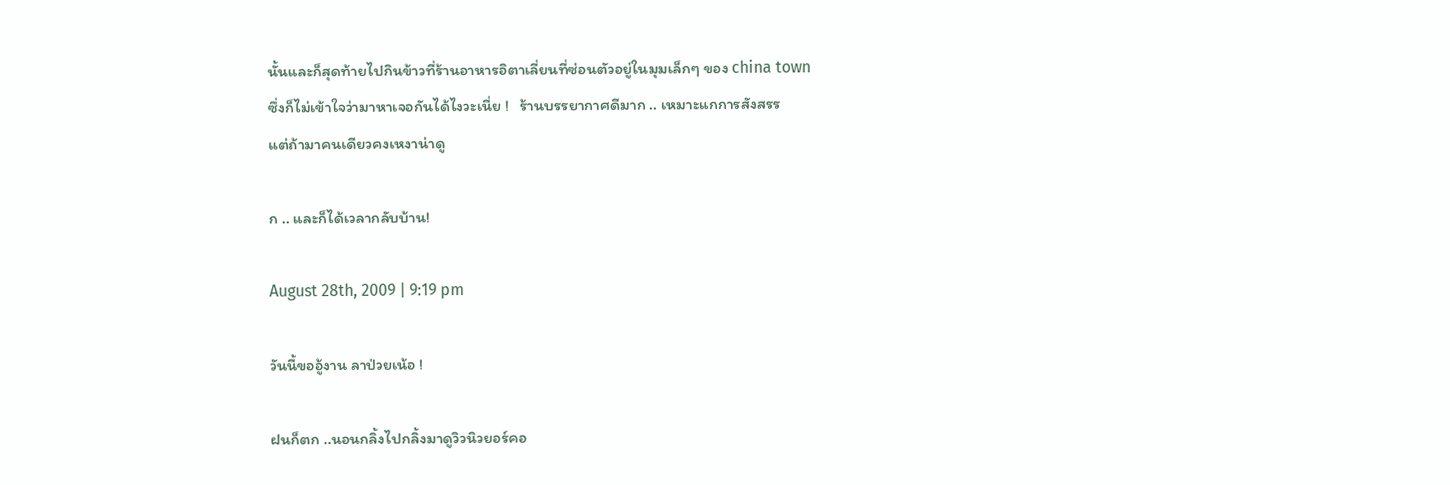นั้นและก็สุดท้ายไปกินข้าวที่ร้านอาหารอิตาเลี่ยนที่ซ่อนตัวอยู่ในมุมเล็กๆ ของ china town
ซึ่งก็ไม่เข้าใจว่ามาหาเจอกันได้ไงวะเนี่ย !   ร้านบรรยากาศดีมาก .. เหมาะแกการสังสรร
แต่ถ้ามาคนเดียวคงเหงาน่าดู

ก .. และก็ได้เวลากลับบ้าน!

August 28th, 2009 | 9:19 pm

วันนี้ขออู้งาน ลาป่วยเน้อ !

ฝนก็ตก ..นอนกลิ้งไปกลิ้งมาดูวิวนิวยอร์คอ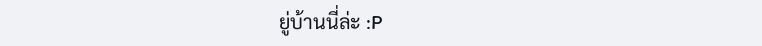ยู่บ้านนี่ล่ะ :P